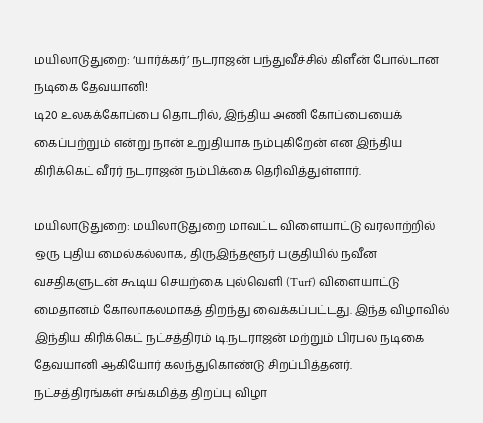மயிலாடுதுறை: ‘யார்க்கர்’ நடராஜன் பந்துவீச்சில் கிளீன் போல்டான நடிகை தேவயானி!
டி20 உலகக்கோப்பை தொடரில், இந்திய அணி கோப்பையைக் கைப்பற்றும் என்று நான் உறுதியாக நம்புகிறேன் என இந்திய கிரிக்கெட் வீரர் நடராஜன் நம்பிக்கை தெரிவித்துள்ளார்.

மயிலாடுதுறை: மயிலாடுதுறை மாவட்ட விளையாட்டு வரலாற்றில் ஒரு புதிய மைல்கல்லாக, திருஇந்தளூர் பகுதியில் நவீன வசதிகளுடன் கூடிய செயற்கை புல்வெளி (Turf) விளையாட்டு மைதானம் கோலாகலமாகத் திறந்து வைக்கப்பட்டது. இந்த விழாவில் இந்திய கிரிக்கெட் நட்சத்திரம் டி.நடராஜன் மற்றும் பிரபல நடிகை தேவயானி ஆகியோர் கலந்துகொண்டு சிறப்பித்தனர்.
நட்சத்திரங்கள் சங்கமித்த திறப்பு விழா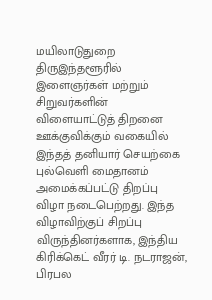மயிலாடுதுறை திருஇந்தளூரில் இளைஞர்கள் மற்றும் சிறுவர்களின் விளையாட்டுத் திறனை ஊக்குவிக்கும் வகையில் இந்தத் தனியார் செயற்கை புல்வெளி மைதானம் அமைக்கப்பட்டு திறப்பு விழா நடைபெற்றது. இந்த விழாவிற்குப் சிறப்பு விருந்தினர்களாக, இந்திய கிரிக்கெட் வீரர் டி. நடராஜன், பிரபல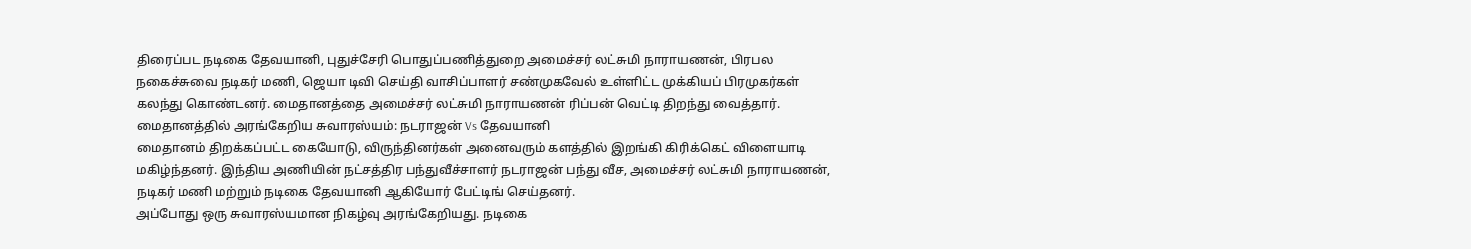திரைப்பட நடிகை தேவயானி, புதுச்சேரி பொதுப்பணித்துறை அமைச்சர் லட்சுமி நாராயணன், பிரபல நகைச்சுவை நடிகர் மணி, ஜெயா டிவி செய்தி வாசிப்பாளர் சண்முகவேல் உள்ளிட்ட முக்கியப் பிரமுகர்கள் கலந்து கொண்டனர். மைதானத்தை அமைச்சர் லட்சுமி நாராயணன் ரிப்பன் வெட்டி திறந்து வைத்தார்.
மைதானத்தில் அரங்கேறிய சுவாரஸ்யம்: நடராஜன் Vs தேவயானி
மைதானம் திறக்கப்பட்ட கையோடு, விருந்தினர்கள் அனைவரும் களத்தில் இறங்கி கிரிக்கெட் விளையாடி மகிழ்ந்தனர். இந்திய அணியின் நட்சத்திர பந்துவீச்சாளர் நடராஜன் பந்து வீச, அமைச்சர் லட்சுமி நாராயணன், நடிகர் மணி மற்றும் நடிகை தேவயானி ஆகியோர் பேட்டிங் செய்தனர்.
அப்போது ஒரு சுவாரஸ்யமான நிகழ்வு அரங்கேறியது. நடிகை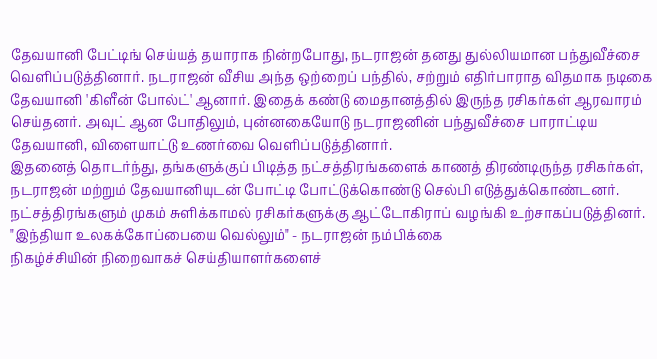தேவயானி பேட்டிங் செய்யத் தயாராக நின்றபோது, நடராஜன் தனது துல்லியமான பந்துவீச்சை வெளிப்படுத்தினார். நடராஜன் வீசிய அந்த ஒற்றைப் பந்தில், சற்றும் எதிர்பாராத விதமாக நடிகை தேவயானி 'கிளீன் போல்ட்' ஆனார். இதைக் கண்டு மைதானத்தில் இருந்த ரசிகர்கள் ஆரவாரம் செய்தனர். அவுட் ஆன போதிலும், புன்னகையோடு நடராஜனின் பந்துவீச்சை பாராட்டிய தேவயானி, விளையாட்டு உணர்வை வெளிப்படுத்தினார்.
இதனைத் தொடர்ந்து, தங்களுக்குப் பிடித்த நட்சத்திரங்களைக் காணத் திரண்டிருந்த ரசிகர்கள், நடராஜன் மற்றும் தேவயானியுடன் போட்டி போட்டுக்கொண்டு செல்பி எடுத்துக்கொண்டனர். நட்சத்திரங்களும் முகம் சுளிக்காமல் ரசிகர்களுக்கு ஆட்டோகிராப் வழங்கி உற்சாகப்படுத்தினர்.
"இந்தியா உலகக்கோப்பையை வெல்லும்" - நடராஜன் நம்பிக்கை
நிகழ்ச்சியின் நிறைவாகச் செய்தியாளர்களைச்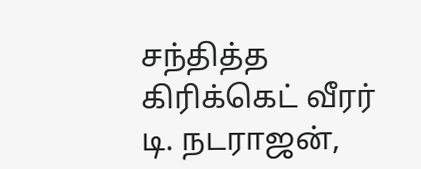சந்தித்த கிரிக்கெட் வீரர் டி. நடராஜன்,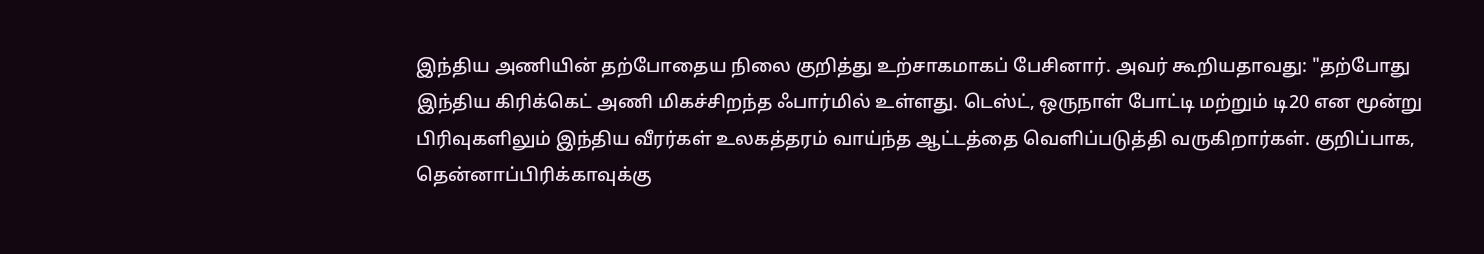இந்திய அணியின் தற்போதைய நிலை குறித்து உற்சாகமாகப் பேசினார். அவர் கூறியதாவது: "தற்போது இந்திய கிரிக்கெட் அணி மிகச்சிறந்த ஃபார்மில் உள்ளது. டெஸ்ட், ஒருநாள் போட்டி மற்றும் டி20 என மூன்று பிரிவுகளிலும் இந்திய வீரர்கள் உலகத்தரம் வாய்ந்த ஆட்டத்தை வெளிப்படுத்தி வருகிறார்கள். குறிப்பாக, தென்னாப்பிரிக்காவுக்கு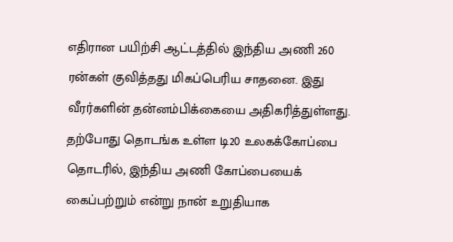எதிரான பயிற்சி ஆட்டத்தில் இந்திய அணி 260 ரன்கள் குவித்தது மிகப்பெரிய சாதனை. இது வீரர்களின் தன்னம்பிக்கையை அதிகரித்துள்ளது.
தற்போது தொடங்க உள்ள டி20 உலகக்கோப்பை தொடரில், இந்திய அணி கோப்பையைக் கைப்பற்றும் என்று நான் உறுதியாக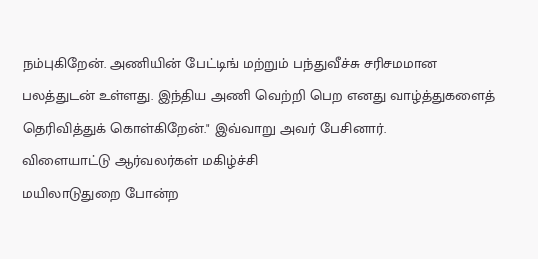நம்புகிறேன். அணியின் பேட்டிங் மற்றும் பந்துவீச்சு சரிசமமான பலத்துடன் உள்ளது. இந்திய அணி வெற்றி பெற எனது வாழ்த்துகளைத் தெரிவித்துக் கொள்கிறேன்." இவ்வாறு அவர் பேசினார்.
விளையாட்டு ஆர்வலர்கள் மகிழ்ச்சி
மயிலாடுதுறை போன்ற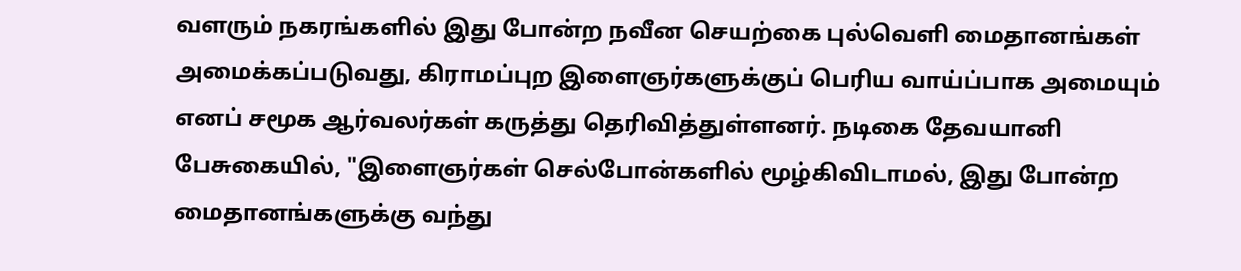வளரும் நகரங்களில் இது போன்ற நவீன செயற்கை புல்வெளி மைதானங்கள் அமைக்கப்படுவது, கிராமப்புற இளைஞர்களுக்குப் பெரிய வாய்ப்பாக அமையும் எனப் சமூக ஆர்வலர்கள் கருத்து தெரிவித்துள்ளனர். நடிகை தேவயானி பேசுகையில், "இளைஞர்கள் செல்போன்களில் மூழ்கிவிடாமல், இது போன்ற மைதானங்களுக்கு வந்து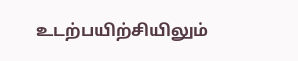உடற்பயிற்சியிலும்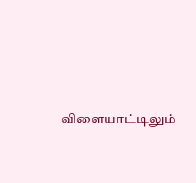விளையாட்டிலும்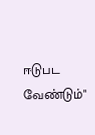ஈடுபட வேண்டும்"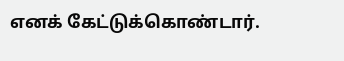எனக் கேட்டுக்கொண்டார்.